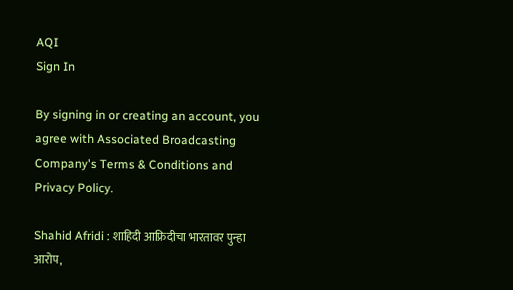AQI
Sign In

By signing in or creating an account, you agree with Associated Broadcasting Company's Terms & Conditions and Privacy Policy.

Shahid Afridi : शाहिदी आफ्रिदीचा भारतावर पुन्हा आरोप,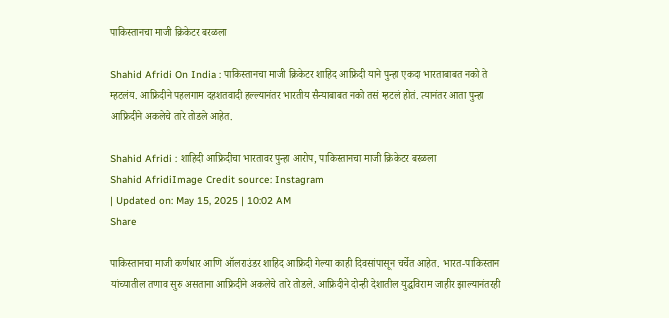पाकिस्तानचा माजी क्रिकेटर बरळला

Shahid Afridi On India : पाकिस्तानचा माजी क्रिकेटर शाहिद आफ्रिदी याने पुन्हा एकदा भारताबाबत नको ते म्हटलंय. आफ्रिदीने पहलगाम दहशतवादी हल्ल्यानंतर भारतीय सैन्याबाबत नको तसं म्हटलं होतं. त्यानंतर आता पुन्हा आफ्रिदीने अकलेचे तारे तोडले आहेत.

Shahid Afridi : शाहिदी आफ्रिदीचा भारतावर पुन्हा आरोप, पाकिस्तानचा माजी क्रिकेटर बरळला
Shahid AfridiImage Credit source: Instagram
| Updated on: May 15, 2025 | 10:02 AM
Share

पाकिस्तानचा माजी कर्णधार आणि ऑलराउंडर शाहिद आफ्रिदी गेल्या काही दिवसांपासून चर्चेत आहेत. भारत-पाकिस्तान यांच्यातील तणाव सुरु असताना आफ्रिदीने अकलेचे तारे तोडले. आफ्रिदीने दोन्ही देशातील युद्धविराम जाहीर झाल्यानंतरही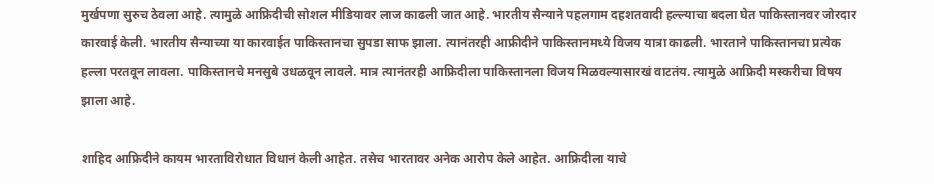मुर्खपणा सुरुच ठेवला आहे. त्यामुळे आफ्रिदीची सोशल मीडियावर लाज काढली जात आहे. भारतीय सैन्याने पहलगाम दहशतवादी हल्ल्याचा बदला घेत पाकिस्तानवर जोरदार कारवाई केली. भारतीय सैन्याच्या या कारवाईत पाकिस्तानचा सुपडा साफ झाला. त्यानंतरही आफ्रीदीने पाकिस्तानमध्ये विजय यात्रा काढली. भारताने पाकिस्तानचा प्रत्येक हल्ला परतवून लावला. पाकिस्तानचे मनसुबे उधळवून लावले. मात्र त्यानंतरही आफ्रिदीला पाकिस्तानला विजय मिळवल्यासारखं वाटतंय. त्यामुळे आफ्रिदी मस्करीचा विषय झाला आहे.

शाहिद आफ्रिदीने कायम भारताविरोधात विधानं केली आहेत. तसेच भारतावर अनेक आरोप केले आहेत. आफ्रिदीला याचे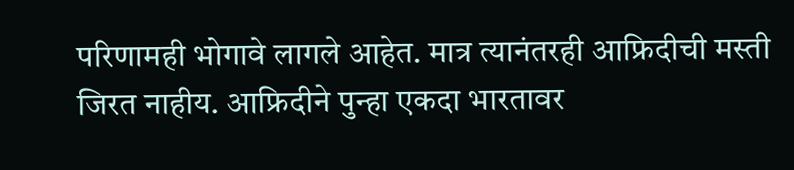परिणामही भोगावे लागले आहेत. मात्र त्यानंतरही आफ्रिदीची मस्ती जिरत नाहीय. आफ्रिदीने पुन्हा एकदा भारतावर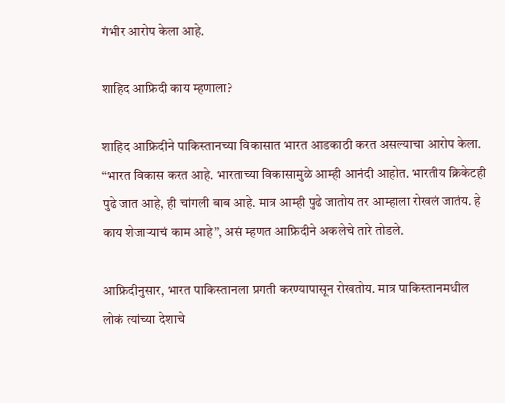गंभीर आरोप केला आहे.

शाहिद आफ्रिदी काय म्हणाला?

शाहिद आफ्रिदीने पाकिस्तानच्या विकासात भारत आडकाठी करत असल्याचा आरोप केला. “भारत विकास करत आहे. भारताच्या विकासामुळे आम्ही आनंदी आहोत. भारतीय क्रिकेटही पुढे जात आहे, ही चांगली बाब आहे. मात्र आम्ही पुढे जातोय तर आम्हाला रोखलं जातंय. हे काय शेजाऱ्याचं काम आहे”, असं म्हणत आफ्रिदीने अकलेचे तारे तोडले.

आफ्रिदीनुसार, भारत पाकिस्तानला प्रगती करण्यापासून रोखतोय. मात्र पाकिस्तानमधील लोकं त्यांच्या देशाचे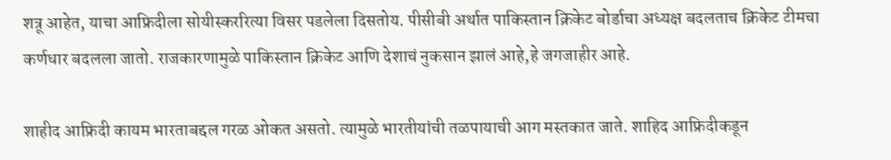शत्रू आहेत, याचा आफ्रिदीला सोयीस्कररित्या विसर पडलेला दिसतोय. पीसीबी अर्थात पाकिस्तान क्रिकेट बोर्डाचा अध्यक्ष बदलताच क्रिकेट टीमचा कर्णधार बदलला जातो. राजकारणामुळे पाकिस्तान क्रिकेट आणि देशाचं नुकसान झालं आहे,हे जगजाहीर आहे.

शाहीद आफ्रिदी कायम भारताबद्दल गरळ ओकत असतो. त्यामुळे भारतीयांची तळपायाची आग मस्तकात जाते. शाहिद आफ्रिदीकडून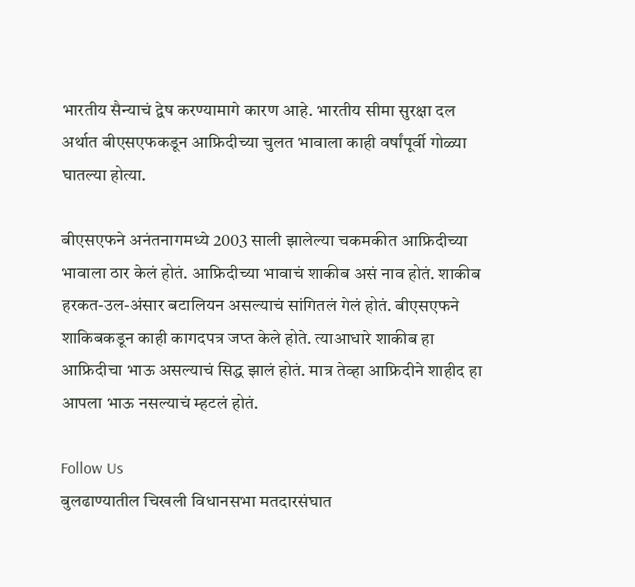भारतीय सैन्याचं द्वेष करण्यामागे कारण आहे. भारतीय सीमा सुरक्षा दल अर्थात बीएसएफकडून आफ्रिदीच्या चुलत भावाला काही वर्षांपूर्वी गोळ्या घातल्या होत्या.

बीएसएफने अनंतनागमध्ये 2003 साली झालेल्या चकमकीत आफ्रिदीच्या भावाला ठार केलं होतं. आफ्रिदीच्या भावाचं शाकीब असं नाव होतं. शाकीब हरकत-उल-अंसार बटालियन असल्याचं सांगितलं गेलं होतं. बीएसएफने शाकिबकडून काही कागदपत्र जप्त केले होते. त्याआधारे शाकीब हा आफ्रिदीचा भाऊ असल्याचं सिद्ध झालं होतं. मात्र तेव्हा आफ्रिदीने शाहीद हा आपला भाऊ नसल्याचं म्हटलं होतं.

Follow Us
बुलढाण्यातील चिखली विधानसभा मतदारसंघात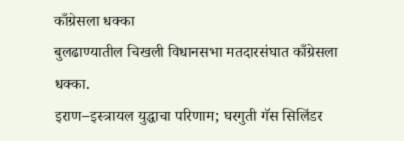काँग्रेसला धक्का
बुलढाण्यातील चिखली विधानसभा मतदारसंघात काँग्रेसला धक्का.
इराण–इस्त्रायल युद्धाचा परिणाम; घरगुती गॅस सिलिंडर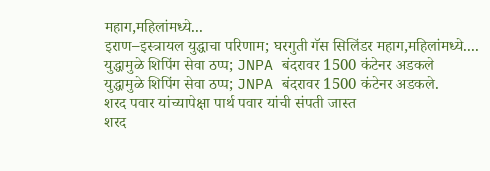महाग,महिलांमध्ये...
इराण–इस्त्रायल युद्धाचा परिणाम; घरगुती गॅस सिलिंडर महाग,महिलांमध्ये....
युद्धामुळे शिपिंग सेवा ठप्प; JNPA बंदरावर 1500 कंटेनर अडकले
युद्धामुळे शिपिंग सेवा ठप्प; JNPA बंदरावर 1500 कंटेनर अडकले.
शरद पवार यांच्यापेक्षा पार्थ पवार यांची संपती जास्त
शरद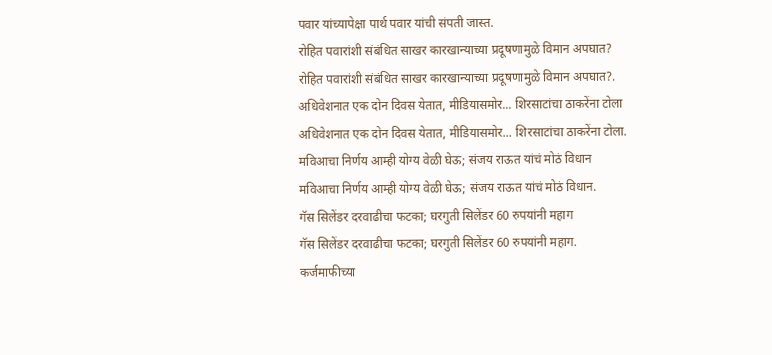पवार यांच्यापेक्षा पार्थ पवार यांची संपती जास्त.
रोहित पवारांशी संबंधित साखर कारखान्याच्या प्रदूषणामुळे विमान अपघात?
रोहित पवारांशी संबंधित साखर कारखान्याच्या प्रदूषणामुळे विमान अपघात?.
अधिवेशनात एक दोन दिवस येतात, मीडियासमोर... शिरसाटांचा ठाकरेंना टोला
अधिवेशनात एक दोन दिवस येतात, मीडियासमोर... शिरसाटांचा ठाकरेंना टोला.
मविआचा निर्णय आम्ही योग्य वेळी घेऊ; संजय राऊत यांचं मोठं विधान
मविआचा निर्णय आम्ही योग्य वेळी घेऊ; संजय राऊत यांचं मोठं विधान.
गॅस सिलेंडर दरवाढीचा फटका; घरगुती सिलेंडर 60 रुपयांनी महाग
गॅस सिलेंडर दरवाढीचा फटका; घरगुती सिलेंडर 60 रुपयांनी महाग.
कर्जमाफीच्या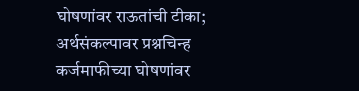घोषणांवर राऊतांची टीका; अर्थसंकल्पावर प्रश्नचिन्ह
कर्जमाफीच्या घोषणांवर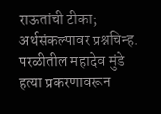राऊतांची टीका; अर्थसंकल्पावर प्रश्नचिन्ह.
परळीतील महादेव मुंडे हत्या प्रकरणावरून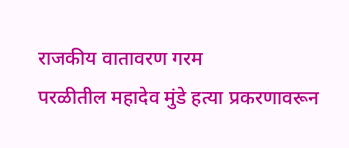राजकीय वातावरण गरम
परळीतील महादेव मुंडे हत्या प्रकरणावरून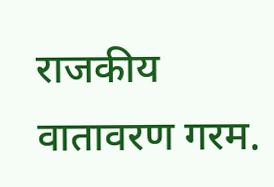राजकीय वातावरण गरम.